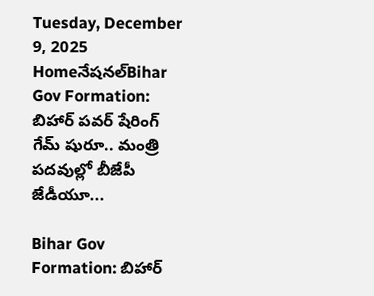Tuesday, December 9, 2025
Homeనేషనల్Bihar Gov Formation: బిహార్ పవర్ షేరింగ్ గేమ్ షురూ.. మంత్రి పదవుల్లో బీజేపీ జేడీయూ...

Bihar Gov Formation: బిహార్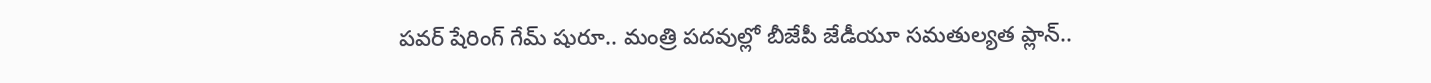పవర్ షేరింగ్ గేమ్ షురూ.. మంత్రి పదవుల్లో బీజేపీ జేడీయూ సమతుల్యత ప్లాన్..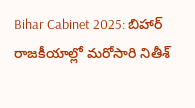Bihar Cabinet 2025: బిహార్ రాజకీయాల్లో మరోసారి నితీశ్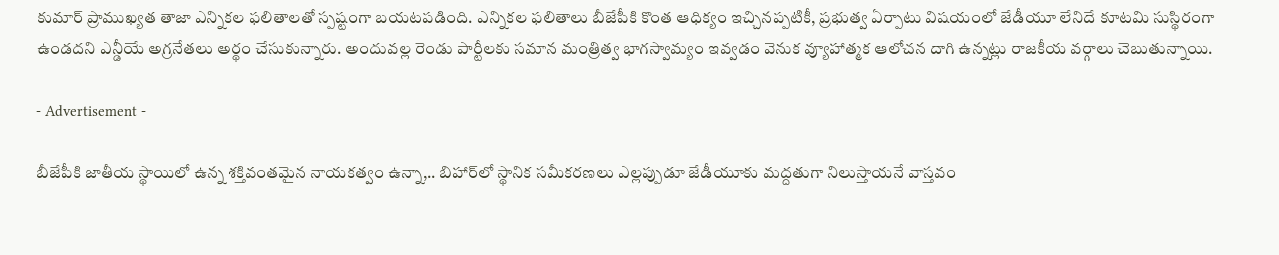కుమార్ ప్రాముఖ్యత తాజా ఎన్నికల ఫలితాలతో స్పష్టంగా బయటపడింది. ఎన్నికల ఫలితాలు బీజేపీకి కొంత ఆధిక్యం ఇచ్చినప్పటికీ, ప్రభుత్వ ఏర్పాటు విషయంలో జేడీయూ లేనిదే కూటమి సుస్థిరంగా ఉండదని ఎన్డీయే అగ్రనేతలు అర్థం చేసుకున్నారు. అందువల్ల రెండు పార్టీలకు సమాన మంత్రిత్వ భాగస్వామ్యం ఇవ్వడం వెనుక వ్యూహాత్మక ఆలోచన దాగి ఉన్నట్లు రాజకీయ వర్గాలు చెబుతున్నాయి.

- Advertisement -

బీజేపీకి జాతీయ స్థాయిలో ఉన్న శక్తివంతమైన నాయకత్వం ఉన్నా,.. బిహార్‌లో స్థానిక సమీకరణలు ఎల్లప్పుడూ జేడీయూకు మద్దతుగా నిలుస్తాయనే వాస్తవం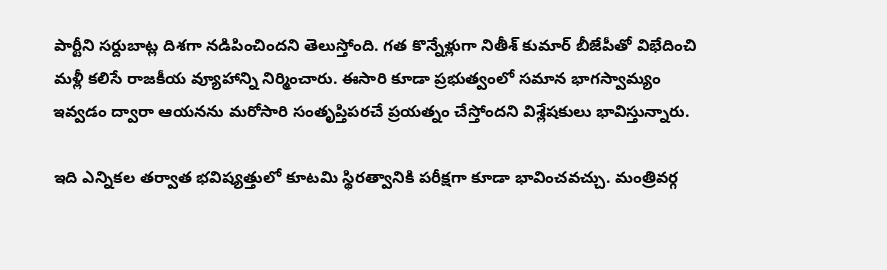పార్టీని సర్దుబాట్ల దిశగా నడిపించిందని తెలుస్తోంది. గత కొన్నేళ్లుగా నితీశ్ కుమార్ బీజేపీతో విభేదించి మళ్లీ కలిసే రాజకీయ వ్యూహాన్ని నిర్మించారు. ఈసారి కూడా ప్రభుత్వంలో సమాన భాగస్వామ్యం ఇవ్వడం ద్వారా ఆయనను మరోసారి సంతృప్తిపరచే ప్రయత్నం చేస్తోందని విశ్లేషకులు భావిస్తున్నారు.

ఇది ఎన్నికల తర్వాత భవిష్యత్తులో కూటమి స్థిరత్వానికి పరీక్షగా కూడా భావించవచ్చు. మంత్రివర్గ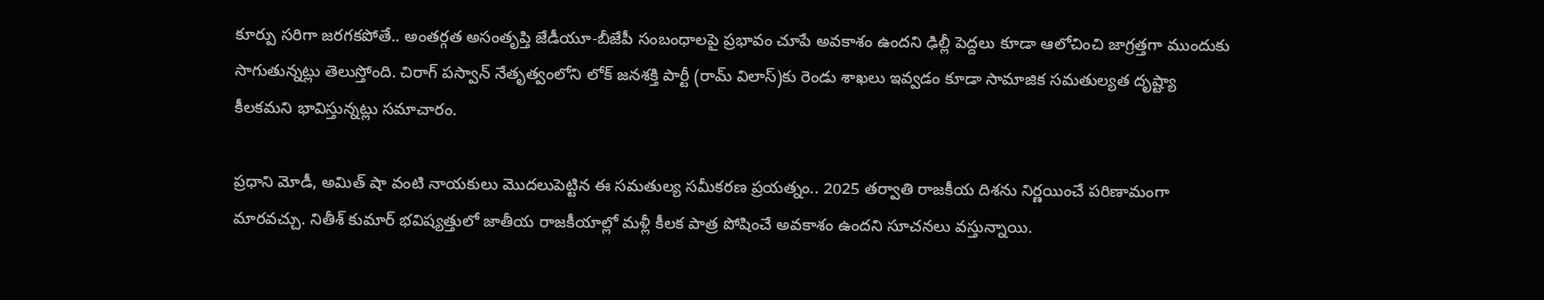కూర్పు సరిగా జరగకపోతే.. అంతర్గత అసంతృప్తి జేడీయూ-బీజేపీ సంబంధాలపై ప్రభావం చూపే అవకాశం ఉందని ఢిల్లీ పెద్దలు కూడా ఆలోచించి జాగ్రత్తగా ముందుకు సాగుతున్నట్లు తెలుస్తోంది. చిరాగ్ పస్వాన్ నేతృత్వంలోని లోక్ జనశక్తి పార్టీ (రామ్ విలాస్)కు రెండు శాఖలు ఇవ్వడం కూడా సామాజిక సమతుల్యత దృష్ట్యా కీలకమని భావిస్తున్నట్లు సమాచారం.

ప్రధాని మోడీ, అమిత్ షా వంటి నాయకులు మొదలుపెట్టిన ఈ సమతుల్య సమీకరణ ప్రయత్నం.. 2025 తర్వాతి రాజకీయ దిశను నిర్ణయించే పరిణామంగా మారవచ్చు. నితీశ్ కుమార్ భవిష్యత్తులో జాతీయ రాజకీయాల్లో మళ్లీ కీలక పాత్ర పోషించే అవకాశం ఉందని సూచనలు వస్తున్నాయి.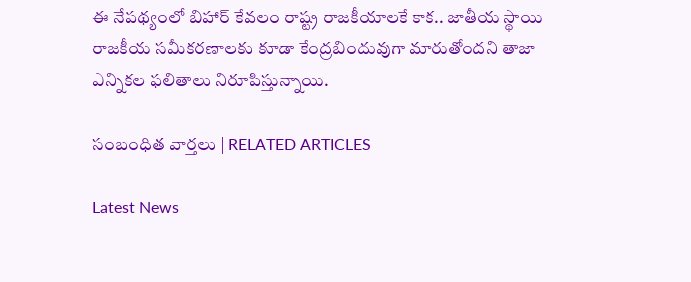ఈ నేపథ్యంలో బిహార్ కేవలం రాష్ట్ర రాజకీయాలకే కాక.. జాతీయ స్థాయి రాజకీయ సమీకరణాలకు కూడా కేంద్రబిందువుగా మారుతోందని తాజా ఎన్నికల ఫలితాలు నిరూపిస్తున్నాయి.

సంబంధిత వార్తలు | RELATED ARTICLES

Latest News